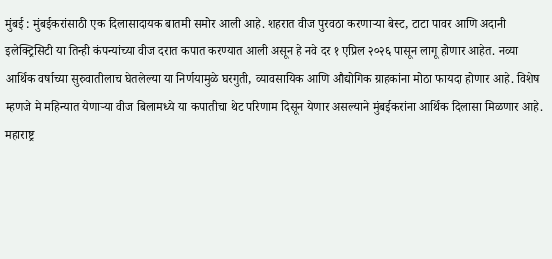मुंबई : मुंबईकरांसाठी एक दिलासादायक बातमी समोर आली आहे. शहरात वीज पुरवठा करणाऱ्या बेस्ट, टाटा पावर आणि अदानी इलेक्ट्रिसिटी या तिन्ही कंपन्यांच्या वीज दरात कपात करण्यात आली असून हे नवे दर १ एप्रिल २०२६ पासून लागू होणार आहेत. नव्या आर्थिक वर्षाच्या सुरुवातीलाच घेतलेल्या या निर्णयामुळे घरगुती, व्यावसायिक आणि औद्योगिक ग्राहकांना मोठा फायदा होणार आहे. विशेष म्हणजे मे महिन्यात येणाऱ्या वीज बिलामध्ये या कपातीचा थेट परिणाम दिसून येणार असल्याने मुंबईकरांना आर्थिक दिलासा मिळणार आहे.
महाराष्ट्र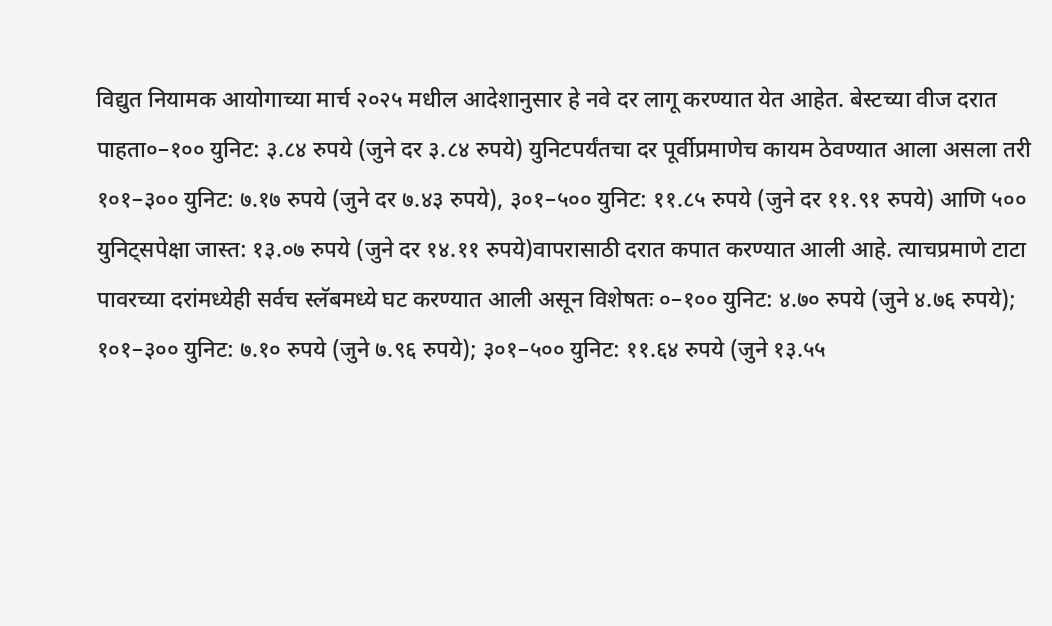विद्युत नियामक आयोगाच्या मार्च २०२५ मधील आदेशानुसार हे नवे दर लागू करण्यात येत आहेत. बेस्टच्या वीज दरात पाहता०–१०० युनिट: ३.८४ रुपये (जुने दर ३.८४ रुपये) युनिटपर्यंतचा दर पूर्वीप्रमाणेच कायम ठेवण्यात आला असला तरी १०१–३०० युनिट: ७.१७ रुपये (जुने दर ७.४३ रुपये), ३०१–५०० युनिट: ११.८५ रुपये (जुने दर ११.९१ रुपये) आणि ५०० युनिट्सपेक्षा जास्त: १३.०७ रुपये (जुने दर १४.११ रुपये)वापरासाठी दरात कपात करण्यात आली आहे. त्याचप्रमाणे टाटा पावरच्या दरांमध्येही सर्वच स्लॅबमध्ये घट करण्यात आली असून विशेषतः ०–१०० युनिट: ४.७० रुपये (जुने ४.७६ रुपये); १०१–३०० युनिट: ७.१० रुपये (जुने ७.९६ रुपये); ३०१–५०० युनिट: ११.६४ रुपये (जुने १३.५५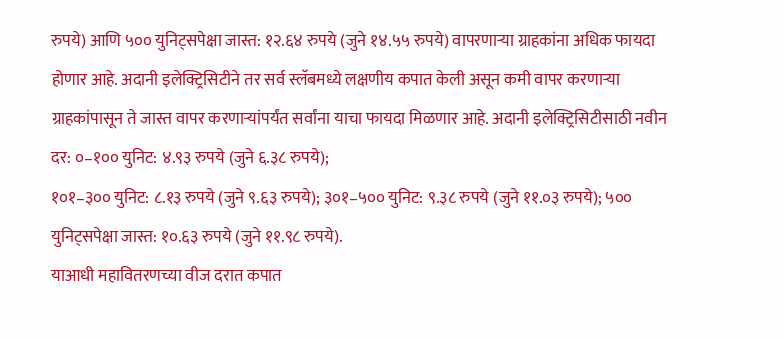रुपये) आणि ५०० युनिट्सपेक्षा जास्त: १२.६४ रुपये (जुने १४.५५ रुपये) वापरणाऱ्या ग्राहकांना अधिक फायदा होणार आहे. अदानी इलेक्ट्रिसिटीने तर सर्व स्लॅबमध्ये लक्षणीय कपात केली असून कमी वापर करणाऱ्या ग्राहकांपासून ते जास्त वापर करणाऱ्यांपर्यंत सर्वांना याचा फायदा मिळणार आहे. अदानी इलेक्ट्रिसिटीसाठी नवीन दर: ०–१०० युनिट: ४.९३ रुपये (जुने ६.३८ रुपये);
१०१–३०० युनिट: ८.१३ रुपये (जुने ९.६३ रुपये); ३०१–५०० युनिट: ९.३८ रुपये (जुने ११.०३ रुपये); ५०० युनिट्सपेक्षा जास्त: १०.६३ रुपये (जुने ११.९८ रुपये).
याआधी महावितरणच्या वीज दरात कपात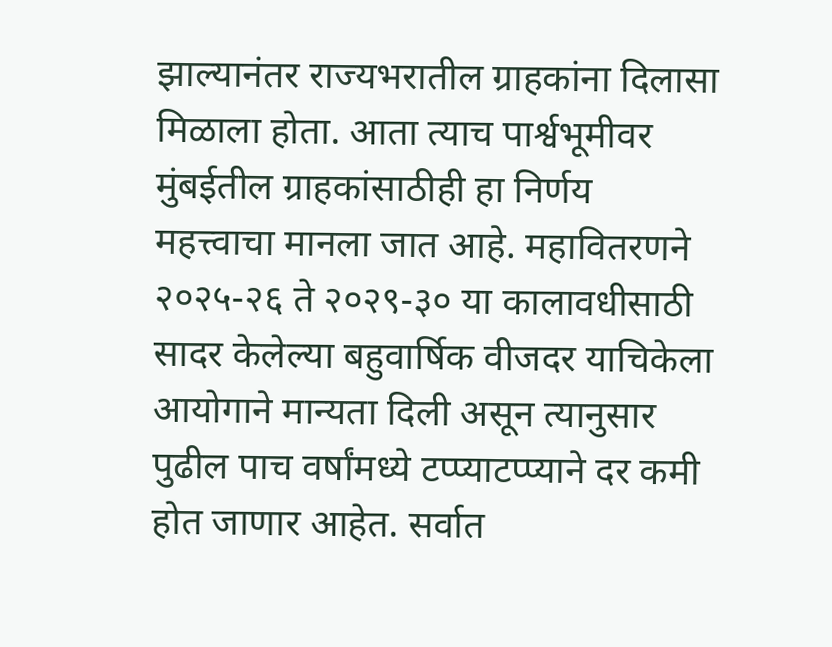झाल्यानंतर राज्यभरातील ग्राहकांना दिलासा मिळाला होता. आता त्याच पार्श्वभूमीवर मुंबईतील ग्राहकांसाठीही हा निर्णय महत्त्वाचा मानला जात आहे. महावितरणने २०२५-२६ ते २०२९-३० या कालावधीसाठी सादर केलेल्या बहुवार्षिक वीजदर याचिकेला आयोगाने मान्यता दिली असून त्यानुसार पुढील पाच वर्षांमध्ये टप्प्याटप्प्याने दर कमी होत जाणार आहेत. सर्वात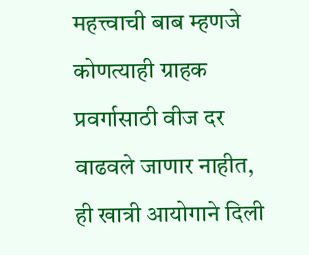महत्त्वाची बाब म्हणजे कोणत्याही ग्राहक प्रवर्गासाठी वीज दर वाढवले जाणार नाहीत, ही खात्री आयोगाने दिली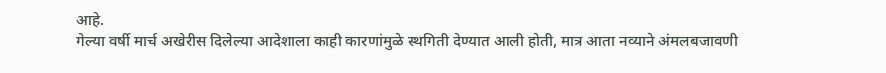आहे.
गेल्या वर्षी मार्च अखेरीस दिलेल्या आदेशाला काही कारणांमुळे स्थगिती देण्यात आली होती, मात्र आता नव्याने अंमलबजावणी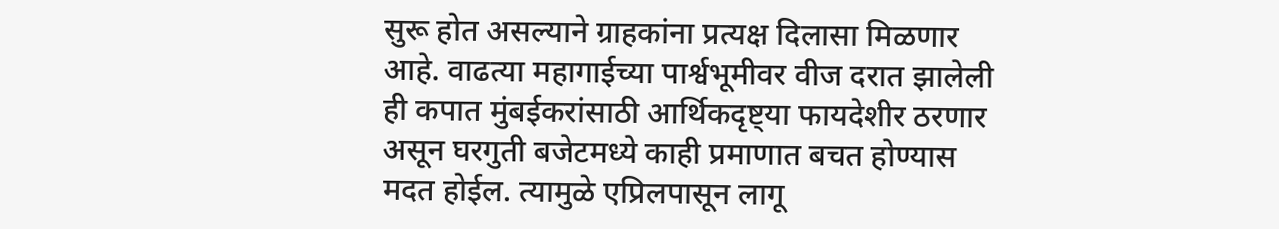सुरू होत असल्याने ग्राहकांना प्रत्यक्ष दिलासा मिळणार आहे. वाढत्या महागाईच्या पार्श्वभूमीवर वीज दरात झालेली ही कपात मुंबईकरांसाठी आर्थिकदृष्ट्या फायदेशीर ठरणार असून घरगुती बजेटमध्ये काही प्रमाणात बचत होण्यास मदत होईल. त्यामुळे एप्रिलपासून लागू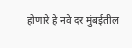होणारे हे नवे दर मुंबईतील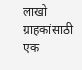लाखो ग्राहकांसाठी एक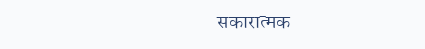सकारात्मक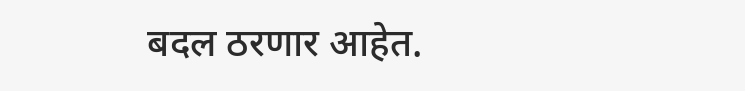बदल ठरणार आहेत.